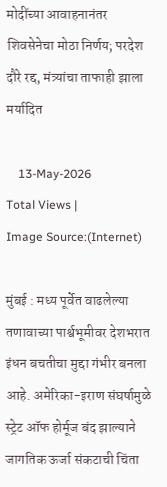मोदींच्या आवाहनानंतर शिवसेनेचा मोठा निर्णय; परदेश दौरे रद्द, मंत्र्यांचा ताफाही झाला मर्यादित

    13-May-2026
Total Views |
Image Source:(Internet)

मुंबई : मध्य पूर्वेत वाढलेल्या तणावाच्या पार्श्वभूमीवर देशभरात इंधन बचतीचा मुद्दा गंभीर बनला आहे. अमेरिका-इराण संघर्षामुळे स्ट्रेट ऑफ होर्मूज बंद झाल्याने जागतिक ऊर्जा संकटाची चिंता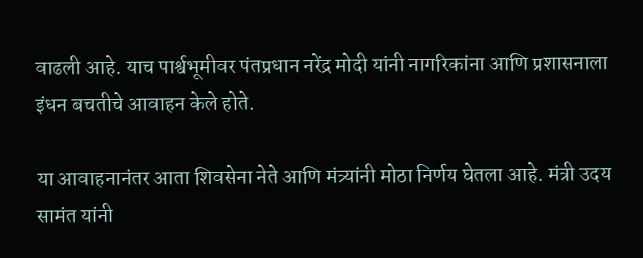वाढली आहे. याच पार्श्वभूमीवर पंतप्रधान नरेंद्र मोदी यांनी नागरिकांना आणि प्रशासनाला इंधन बचतीचे आवाहन केले होते.

या आवाहनानंतर आता शिवसेना नेते आणि मंत्र्यांनी मोठा निर्णय घेतला आहे. मंत्री उदय सामंत यांनी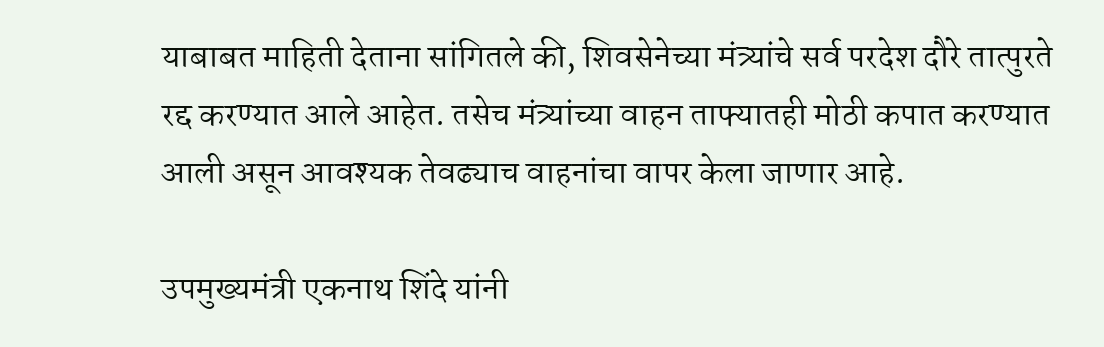याबाबत माहिती देताना सांगितले की, शिवसेनेच्या मंत्र्यांचे सर्व परदेश दौरे तात्पुरते रद्द करण्यात आले आहेत. तसेच मंत्र्यांच्या वाहन ताफ्यातही मोठी कपात करण्यात आली असून आवश्यक तेवढ्याच वाहनांचा वापर केला जाणार आहे.

उपमुख्यमंत्री एकनाथ शिंदे यांनी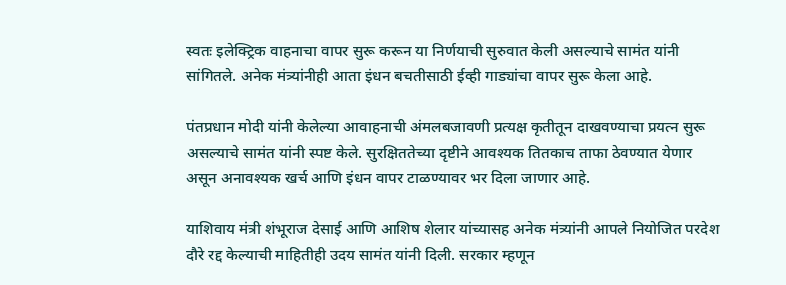स्वतः इलेक्ट्रिक वाहनाचा वापर सुरू करून या निर्णयाची सुरुवात केली असल्याचे सामंत यांनी सांगितले. अनेक मंत्र्यांनीही आता इंधन बचतीसाठी ईव्ही गाड्यांचा वापर सुरू केला आहे.

पंतप्रधान मोदी यांनी केलेल्या आवाहनाची अंमलबजावणी प्रत्यक्ष कृतीतून दाखवण्याचा प्रयत्न सुरू असल्याचे सामंत यांनी स्पष्ट केले. सुरक्षिततेच्या दृष्टीने आवश्यक तितकाच ताफा ठेवण्यात येणार असून अनावश्यक खर्च आणि इंधन वापर टाळण्यावर भर दिला जाणार आहे.

याशिवाय मंत्री शंभूराज देसाई आणि आशिष शेलार यांच्यासह अनेक मंत्र्यांनी आपले नियोजित परदेश दौरे रद्द केल्याची माहितीही उदय सामंत यांनी दिली. सरकार म्हणून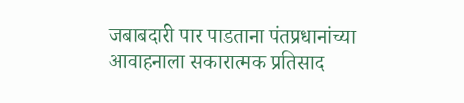जबाबदारी पार पाडताना पंतप्रधानांच्या आवाहनाला सकारात्मक प्रतिसाद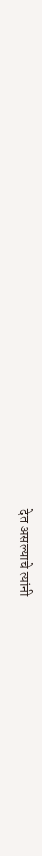देत असल्याचे त्यांनी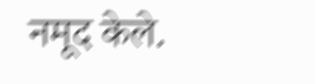नमूद केले.